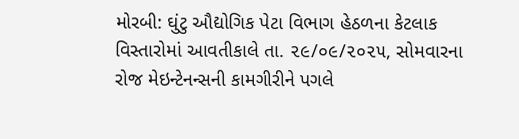મોરબી: ઘુંટુ ઔદ્યોગિક પેટા વિભાગ હેઠળના કેટલાક વિસ્તારોમાં આવતીકાલે તા. ૨૯/૦૯/૨૦૨૫, સોમવારના રોજ મેઇન્ટેનન્સની કામગીરીને પગલે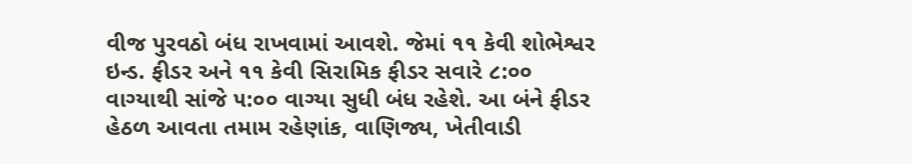વીજ પુરવઠો બંધ રાખવામાં આવશે. જેમાં ૧૧ કેવી શોભેશ્વર ઇન્ડ. ફીડર અને ૧૧ કેવી સિરામિક ફીડર સવારે ૮:૦૦ વાગ્યાથી સાંજે ૫:૦૦ વાગ્યા સુધી બંધ રહેશે. આ બંને ફીડર હેઠળ આવતા તમામ રહેણાંક, વાણિજ્ય, ખેતીવાડી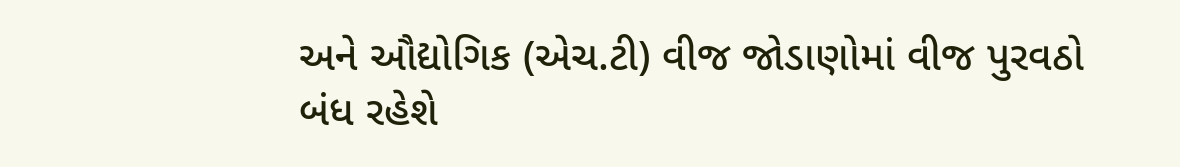અને ઔદ્યોગિક (એચ.ટી) વીજ જોડાણોમાં વીજ પુરવઠો બંધ રહેશે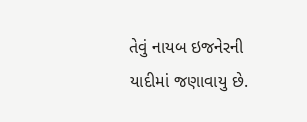તેવું નાયબ ઇજનેરની યાદીમાં જણાવાયુ છે.